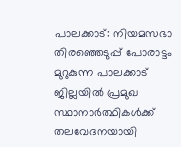പാലക്കാട്: നിയമസഭാ തിരഞ്ഞെടുപ്പ് പോരാട്ടം മുറുകുന്ന പാലക്കാട് ജില്ലയിൽ പ്രമുഖ സ്ഥാനാർത്ഥികൾക്ക് തലവേദനയായി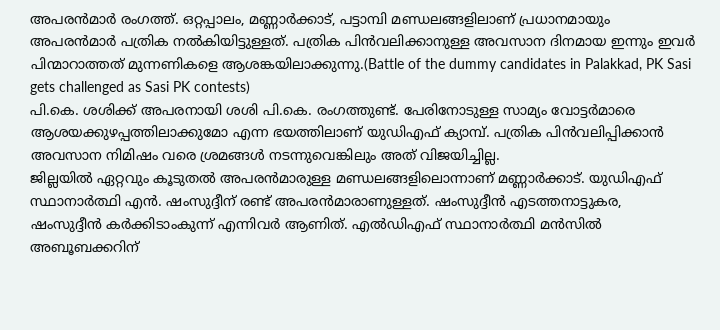അപരൻമാർ രംഗത്ത്. ഒറ്റപ്പാലം, മണ്ണാർക്കാട്, പട്ടാമ്പി മണ്ഡലങ്ങളിലാണ് പ്രധാനമായും അപരൻമാർ പത്രിക നൽകിയിട്ടുള്ളത്. പത്രിക പിൻവലിക്കാനുള്ള അവസാന ദിനമായ ഇന്നും ഇവർ പിന്മാറാത്തത് മുന്നണികളെ ആശങ്കയിലാക്കുന്നു.(Battle of the dummy candidates in Palakkad, PK Sasi gets challenged as Sasi PK contests)
പി.കെ. ശശിക്ക് അപരനായി ശശി പി.കെ. രംഗത്തുണ്ട്. പേരിനോടുള്ള സാമ്യം വോട്ടർമാരെ ആശയക്കുഴപ്പത്തിലാക്കുമോ എന്ന ഭയത്തിലാണ് യുഡിഎഫ് ക്യാമ്പ്. പത്രിക പിൻവലിപ്പിക്കാൻ അവസാന നിമിഷം വരെ ശ്രമങ്ങൾ നടന്നുവെങ്കിലും അത് വിജയിച്ചില്ല.
ജില്ലയിൽ ഏറ്റവും കൂടുതൽ അപരൻമാരുള്ള മണ്ഡലങ്ങളിലൊന്നാണ് മണ്ണാർക്കാട്. യുഡിഎഫ് സ്ഥാനാർത്ഥി എൻ. ഷംസുദ്ദീന് രണ്ട് അപരൻമാരാണുള്ളത്. ഷംസുദ്ദീൻ എടത്തനാട്ടുകര, ഷംസുദ്ദീൻ കർക്കിടാംകുന്ന് എന്നിവർ ആണിത്. എൽഡിഎഫ് സ്ഥാനാർത്ഥി മൻസിൽ അബൂബക്കറിന്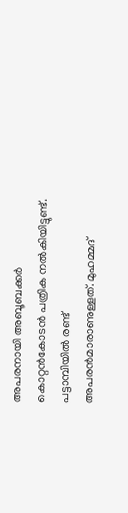അപരനായി അബൂബക്കർ കൊറ്റൻകോടൻ പത്രിക നൽകിയിട്ടുണ്ട്. പട്ടാമ്പിയിൽ രണ്ട് അപരൻമാരാണുള്ളത്. മുഹമ്മദ്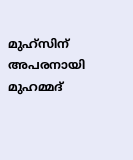മുഹ്സിന് അപരനായി മുഹമ്മദ്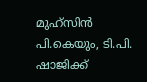മുഹ്സിൻ പി.കെയും, ടി.പി. ഷാജിക്ക്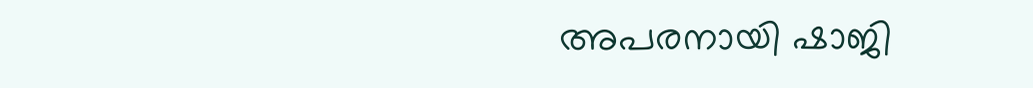അപരനായി ഷാജി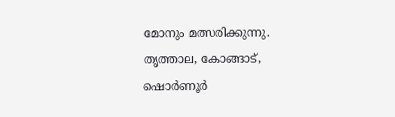മോനും മത്സരിക്കുന്നു. തൃത്താല, കോങ്ങാട്, ഷൊർണൂർ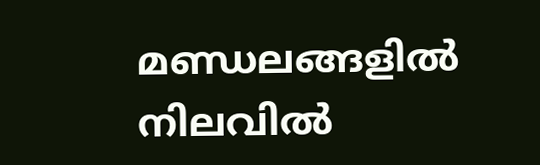മണ്ഡലങ്ങളിൽ നിലവിൽ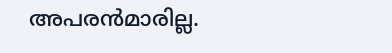അപരൻമാരില്ല.